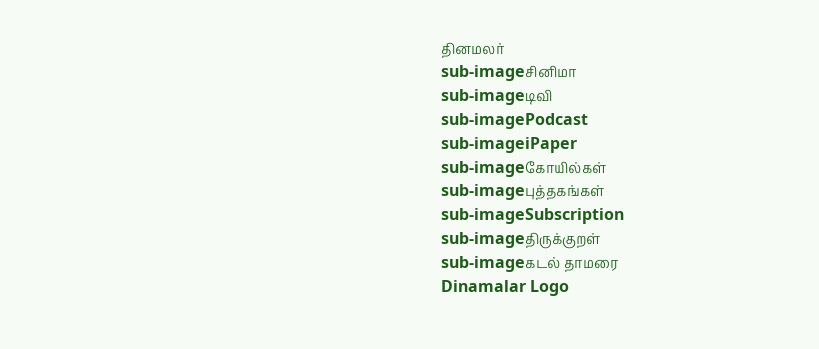தினமலர்
sub-imageசினிமா
sub-imageடிவி
sub-imagePodcast
sub-imageiPaper
sub-imageகோயில்கள்
sub-imageபுத்தகங்கள்
sub-imageSubscription
sub-imageதிருக்குறள்
sub-imageகடல் தாமரை
Dinamalar Logo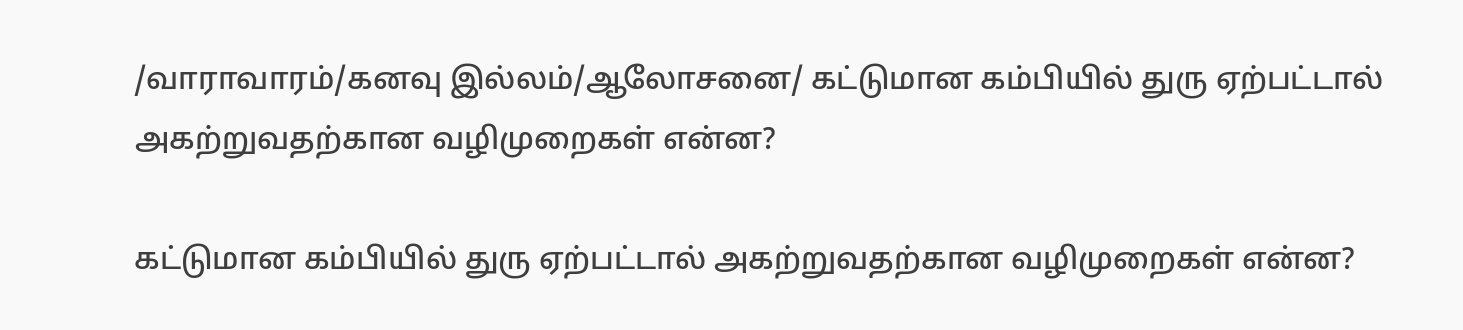/வாராவாரம்/கனவு இல்லம்/ஆலோசனை/ கட்டுமான கம்பியில் துரு ஏற்பட்டால் அகற்றுவதற்கான வழிமுறைகள் என்ன?

கட்டுமான கம்பியில் துரு ஏற்பட்டால் அகற்றுவதற்கான வழிமுறைகள் என்ன?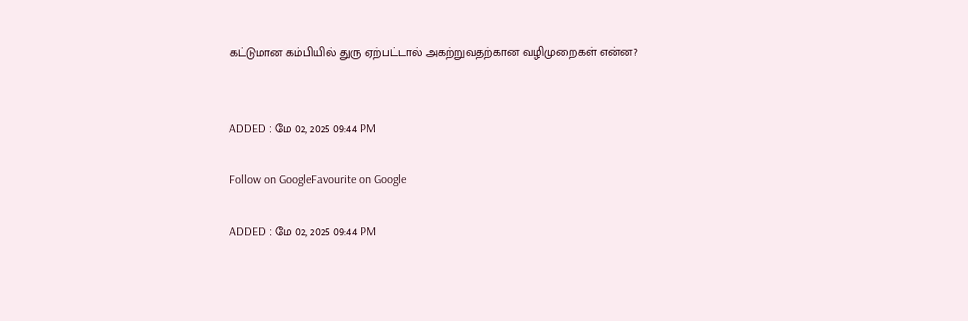கட்டுமான கம்பியில் துரு ஏற்பட்டால் அகற்றுவதற்கான வழிமுறைகள் என்ன?


ADDED : மே 02, 2025 09:44 PM

Follow on GoogleFavourite on Google

ADDED : மே 02, 2025 09:44 PM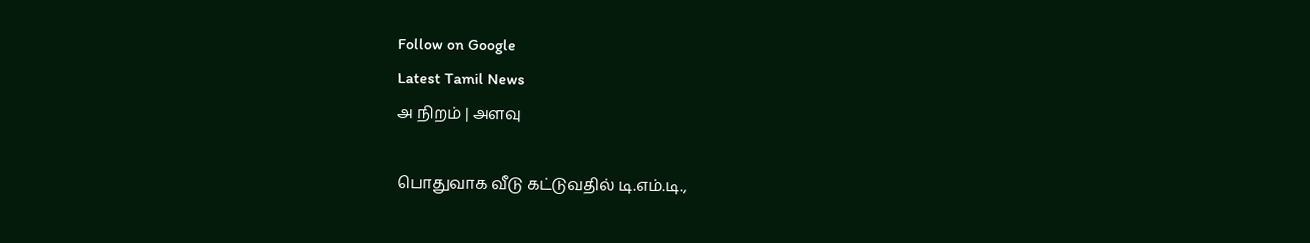Follow on Google
Latest Tamil News
அ நிறம் | அளவு

பொதுவாக வீடு கட்டுவதில் டி.எம்.டி.,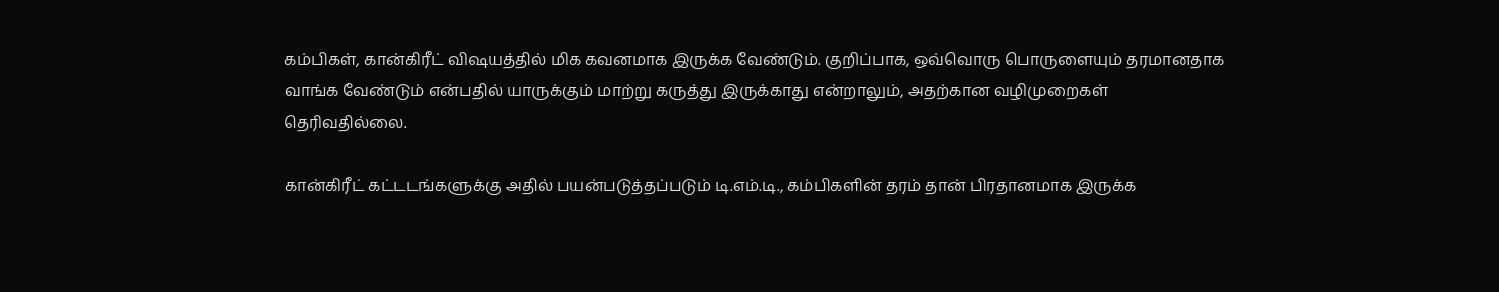கம்பிகள், கான்கிரீட் விஷயத்தில் மிக கவனமாக இருக்க வேண்டும். குறிப்பாக, ஒவ்வொரு பொருளையும் தரமானதாக வாங்க வேண்டும் என்பதில் யாருக்கும் மாற்று கருத்து இருக்காது என்றாலும், அதற்கான வழிமுறைகள் தெரிவதில்லை.

கான்கிரீட் கட்டடங்களுக்கு அதில் பயன்படுத்தப்படும் டி.எம்.டி., கம்பிகளின் தரம் தான் பிரதானமாக இருக்க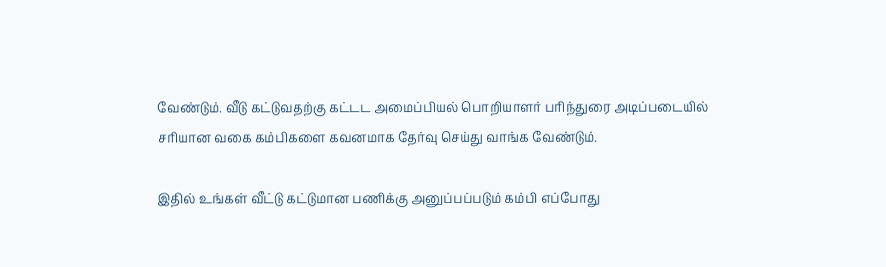வேண்டும். வீடு கட்டுவதற்கு கட்டட அமைப்பியல் பொறியாளர் பரிந்துரை அடிப்படையில் சரியான வகை கம்பிகளை கவனமாக தேர்வு செய்து வாங்க வேண்டும்.

இதில் உங்கள் வீட்டு கட்டுமான பணிக்கு அனுப்பப்படும் கம்பி எப்போது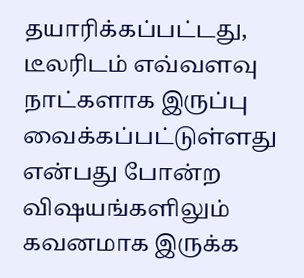தயாரிக்கப்பட்டது, டீலரிடம் எவ்வளவு நாட்களாக இருப்பு வைக்கப்பட்டுள்ளது என்பது போன்ற விஷயங்களிலும் கவனமாக இருக்க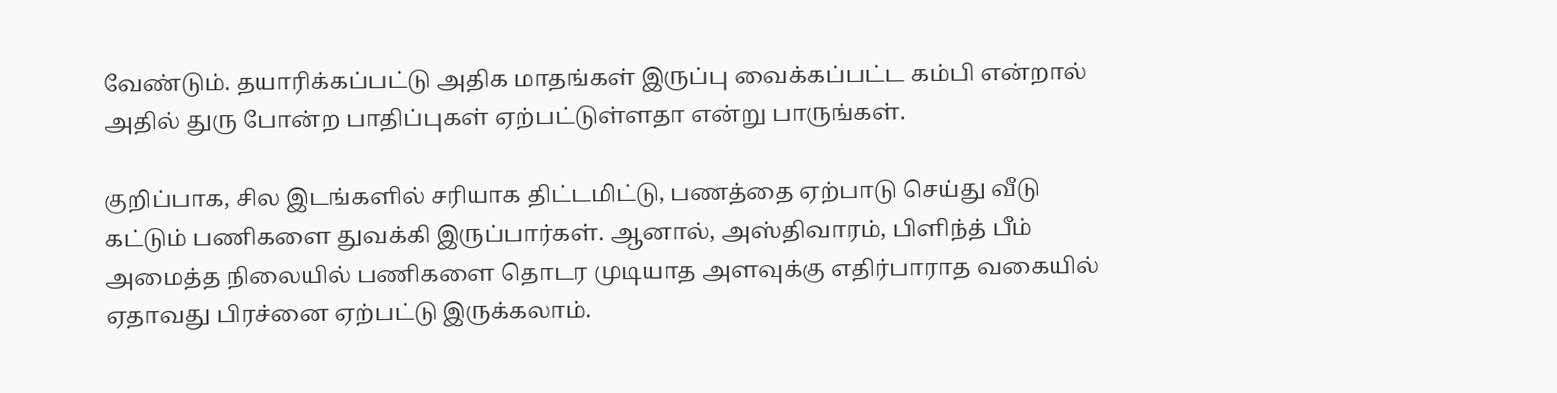வேண்டும். தயாரிக்கப்பட்டு அதிக மாதங்கள் இருப்பு வைக்கப்பட்ட கம்பி என்றால் அதில் துரு போன்ற பாதிப்புகள் ஏற்பட்டுள்ளதா என்று பாருங்கள்.

குறிப்பாக, சில இடங்களில் சரியாக திட்டமிட்டு, பணத்தை ஏற்பாடு செய்து வீடு கட்டும் பணிகளை துவக்கி இருப்பார்கள். ஆனால், அஸ்திவாரம், பிளிந்த் பீம் அமைத்த நிலையில் பணிகளை தொடர முடியாத அளவுக்கு எதிர்பாராத வகையில் ஏதாவது பிரச்னை ஏற்பட்டு இருக்கலாம்.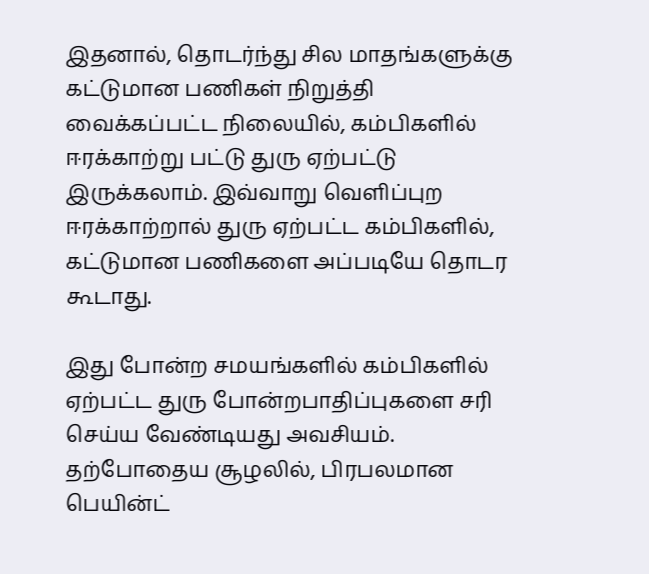இதனால், தொடர்ந்து சில மாதங்களுக்கு கட்டுமான பணிகள் நிறுத்தி வைக்கப்பட்ட நிலையில், கம்பிகளில் ஈரக்காற்று பட்டு துரு ஏற்பட்டு இருக்கலாம். இவ்வாறு வெளிப்புற ஈரக்காற்றால் துரு ஏற்பட்ட கம்பிகளில், கட்டுமான பணிகளை அப்படியே தொடர கூடாது.

இது போன்ற சமயங்களில் கம்பிகளில் ஏற்பட்ட துரு போன்றபாதிப்புகளை சரி செய்ய வேண்டியது அவசியம். தற்போதைய சூழலில், பிரபலமான பெயின்ட்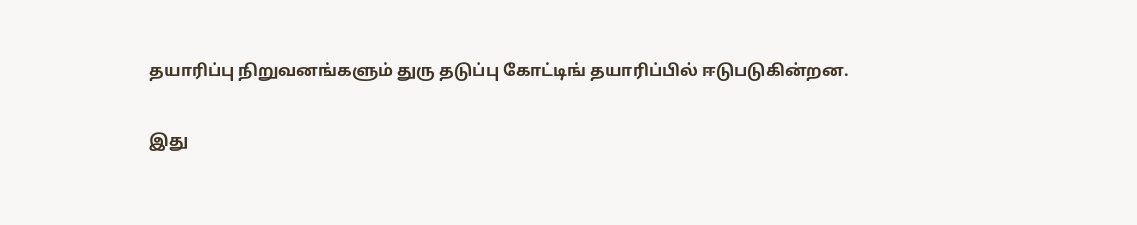தயாரிப்பு நிறுவனங்களும் துரு தடுப்பு கோட்டிங் தயாரிப்பில் ஈடுபடுகின்றன.

இது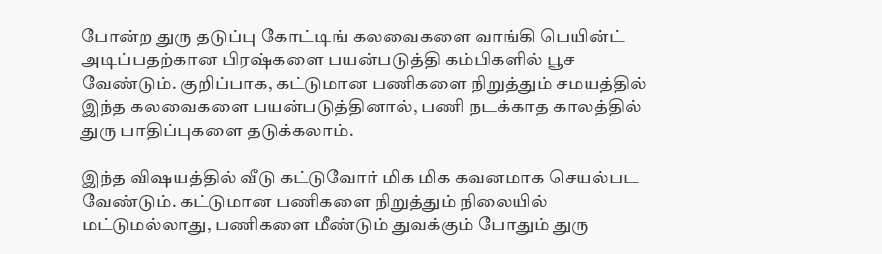போன்ற துரு தடுப்பு கோட்டிங் கலவைகளை வாங்கி பெயின்ட் அடிப்பதற்கான பிரஷ்களை பயன்படுத்தி கம்பிகளில் பூச வேண்டும். குறிப்பாக, கட்டுமான பணிகளை நிறுத்தும் சமயத்தில் இந்த கலவைகளை பயன்படுத்தினால், பணி நடக்காத காலத்தில் துரு பாதிப்புகளை தடுக்கலாம்.

இந்த விஷயத்தில் வீடு கட்டுவோர் மிக மிக கவனமாக செயல்பட வேண்டும். கட்டுமான பணிகளை நிறுத்தும் நிலையில் மட்டுமல்லாது, பணிகளை மீண்டும் துவக்கும் போதும் துரு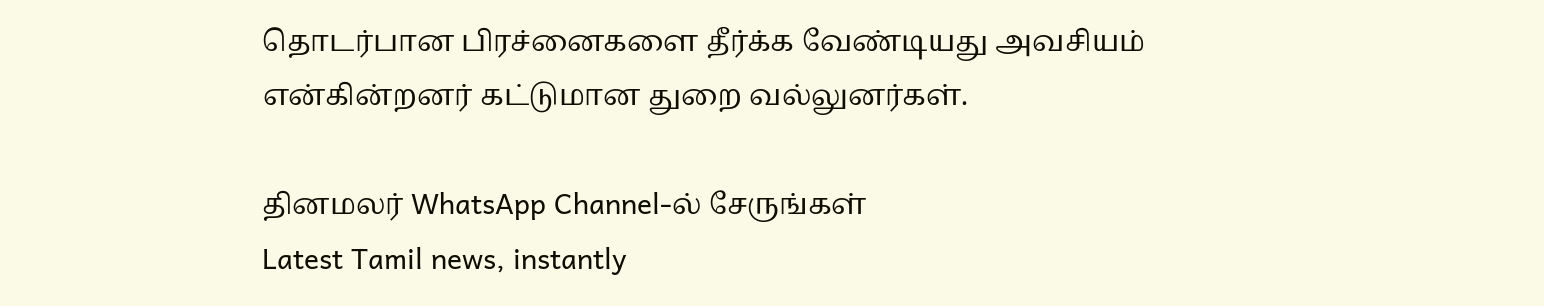தொடர்பான பிரச்னைகளை தீர்க்க வேண்டியது அவசியம் என்கின்றனர் கட்டுமான துறை வல்லுனர்கள்.

தினமலர் WhatsApp Channel-ல் சேருங்கள்
Latest Tamil news, instantly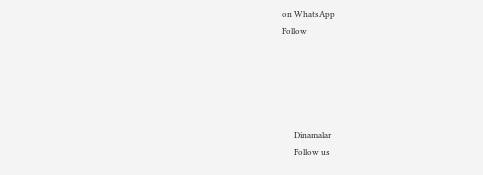on WhatsApp
Follow





      Dinamalar
      Follow us